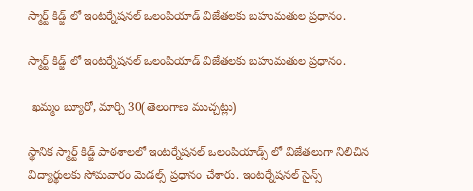స్మార్ట్ కిడ్జ్ లో ఇంటర్నేషనల్ ఒలంపియాడ్ విజేతలకు బహుమతుల ప్రధానం.

స్మార్ట్ కిడ్జ్ లో ఇంటర్నేషనల్ ఒలంపియాడ్ విజేతలకు బహుమతుల ప్రధానం.

 ఖమ్మం బ్యూరో, మార్చి 30(తెలంగాణ ముచ్చట్లు)

స్థానిక స్మార్ట్ కిడ్జ్ పాఠశాలలో ఇంటర్నేషనల్ ఒలంపియాడ్స్ లో విజేతలుగా నిలిచిన విద్యార్థులకు సోమవారం మెడల్స్ ప్రధానం చేశారు. ఇంటర్నేషనల్ సైన్స్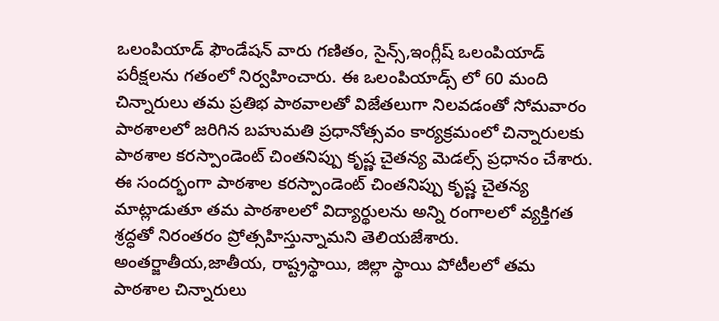ఒలంపియాడ్ ఫౌండేషన్ వారు గణితం, సైన్స్,ఇంగ్లీష్ ఒలంపియాడ్ పరీక్షలను గతంలో నిర్వహించారు. ఈ ఒలంపియాడ్స్ లో 60 మంది చిన్నారులు తమ ప్రతిభ పాఠవాలతో విజేతలుగా నిలవడంతో సోమవారం పాఠశాలలో జరిగిన బహుమతి ప్రధానోత్సవం కార్యక్రమంలో చిన్నారులకు పాఠశాల కరస్పాండెంట్ చింతనిప్పు కృష్ణ చైతన్య మెడల్స్ ప్రధానం చేశారు. ఈ సందర్భంగా పాఠశాల కరస్పాండెంట్ చింతనిప్పు కృష్ణ చైతన్య మాట్లాడుతూ తమ పాఠశాలలో విద్యార్థులను అన్ని రంగాలలో వ్యక్తిగత శ్రద్ధతో నిరంతరం ప్రోత్సహిస్తున్నామని తెలియజేశారు. అంతర్జాతీయ,జాతీయ, రాష్ట్రస్థాయి, జిల్లా స్థాయి పోటీలలో తమ పాఠశాల చిన్నారులు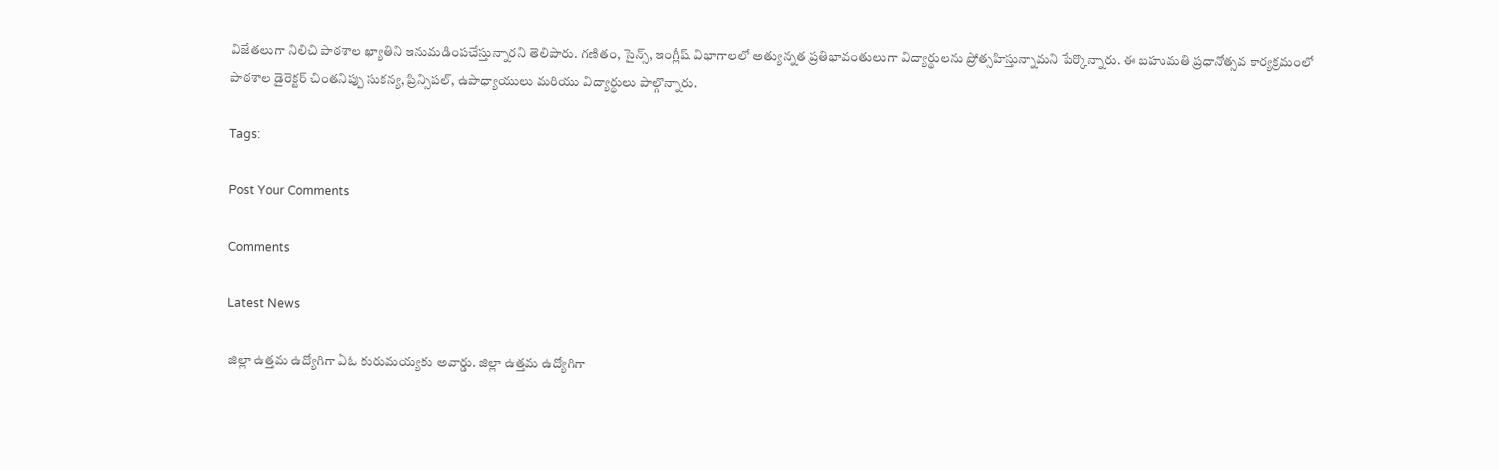విజేతలుగా నిలిచి పాఠశాల ఖ్యాతిని ఇనుమడింపచేస్తున్నారని తెలిపారు. గణితం, సైన్స్, ఇంగ్లీష్ విభాగాలలో అత్యున్నత ప్రతిభావంతులుగా విద్యార్థులను ప్రోత్సహిస్తున్నామని పేర్కొన్నారు. ఈ బహుమతి ప్రధానోత్సవ కార్యక్రమంలో పాఠశాల డైరెక్టర్ చింతనిప్పు సుకన్య, ప్రిన్సిపల్, ఉపాధ్యాయులు మరియు విద్యార్థులు పాల్గొన్నారు.

Tags:

Post Your Comments

Comments

Latest News

జిల్లా ఉత్తమ ఉద్యోగిగా ఏఓ కురుమయ్యకు అవార్డు. జిల్లా ఉత్తమ ఉద్యోగిగా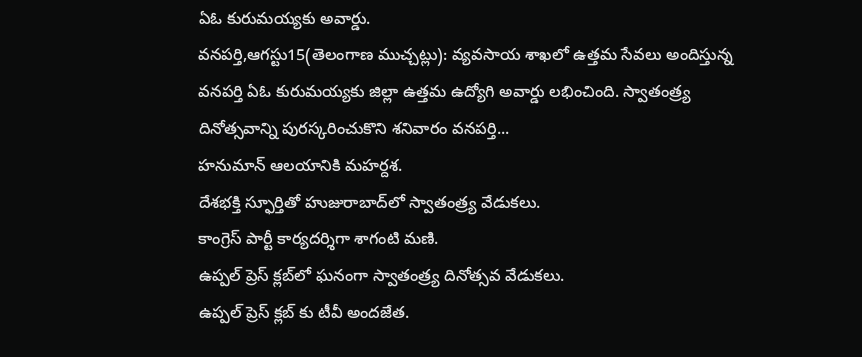ఏఓ కురుమయ్యకు అవార్డు.
వనపర్తి,ఆగస్టు15(తెలంగాణ ముచ్చట్లు): వ్యవసాయ శాఖలో ఉత్తమ సేవలు అందిస్తున్న వనపర్తి ఏఓ కురుమయ్యకు జిల్లా ఉత్తమ ఉద్యోగి అవార్డు లభించింది. స్వాతంత్ర్య దినోత్సవాన్ని పురస్కరించుకొని శనివారం వనపర్తి...
హనుమాన్ ఆలయానికి మహర్దశ.
దేశభక్తి స్ఫూర్తితో హుజురాబాద్‌లో స్వాతంత్ర్య వేడుకలు.
కాంగ్రెస్ పార్టీ కార్యదర్శిగా శాగంటి మణి.
ఉప్పల్ ప్రెస్ క్లబ్‌లో ఘనంగా స్వాతంత్ర్య దినోత్సవ వేడుకలు.
ఉప్పల్ ప్రెస్ క్లబ్‌ కు టీవీ అందజేత.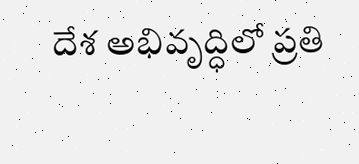దేశ అభివృద్ధిలో ప్రతి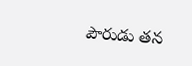పౌరుడు తన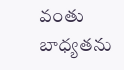వంతు బాధ్యతను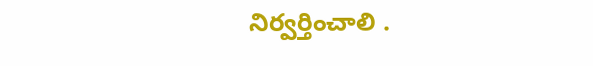నిర్వర్తించాలి .